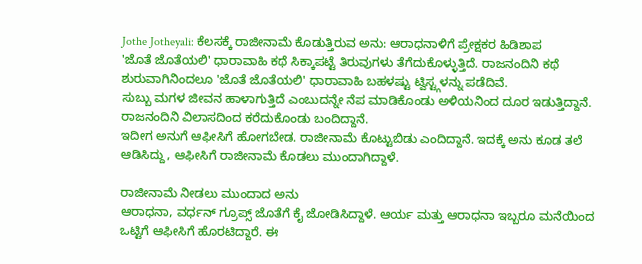Jothe Jotheyali: ಕೆಲಸಕ್ಕೆ ರಾಜೀನಾಮೆ ಕೊಡುತ್ತಿರುವ ಅನು: ಆರಾಧನಾಳಿಗೆ ಪ್ರೇಕ್ಷಕರ ಹಿಡಿಶಾಪ
'ಜೊತೆ ಜೊತೆಯಲಿ' ಧಾರಾವಾಹಿ ಕಥೆ ಸಿಕ್ಕಾಪಟ್ಟೆ ತಿರುವುಗಳು ತೆಗೆದುಕೊಳ್ಳುತ್ತಿದೆ. ರಾಜನಂದಿನಿ ಕಥೆ ಶುರುವಾಗಿನಿಂದಲೂ 'ಜೊತೆ ಜೊತೆಯಲಿ' ಧಾರಾವಾಹಿ ಬಹಳಷ್ಟು ಟ್ವಿಸ್ಟ್ಗಳನ್ನು ಪಡೆದಿವೆ.
ಸುಬ್ಬು ಮಗಳ ಜೀವನ ಹಾಳಾಗುತ್ತಿದೆ ಎಂಬುದನ್ನೇ ನೆಪ ಮಾಡಿಕೊಂಡು ಅಳಿಯನಿಂದ ದೂರ ಇಡುತ್ತಿದ್ದಾನೆ. ರಾಜನಂದಿನಿ ವಿಲಾಸದಿಂದ ಕರೆದುಕೊಂಡು ಬಂದಿದ್ದಾನೆ.
ಇದೀಗ ಅನುಗೆ ಆಫೀಸಿಗೆ ಹೋಗಬೇಡ. ರಾಜೀನಾಮೆ ಕೊಟ್ಟುಬಿಡು ಎಂದಿದ್ದಾನೆ. ಇದಕ್ಕೆ ಅನು ಕೂಡ ತಲೆ ಆಡಿಸಿದ್ದು, ಆಫೀಸಿಗೆ ರಾಜೀನಾಮೆ ಕೊಡಲು ಮುಂದಾಗಿದ್ದಾಳೆ.

ರಾಜೀನಾಮೆ ನೀಡಲು ಮುಂದಾದ ಅನು
ಆರಾಧನಾ, ವರ್ಧನ್ ಗ್ರೂಪ್ಸ್ ಜೊತೆಗೆ ಕೈ ಜೋಡಿಸಿದ್ದಾಳೆ. ಆರ್ಯ ಮತ್ತು ಆರಾಧನಾ ಇಬ್ಬರೂ ಮನೆಯಿಂದ ಒಟ್ಟಿಗೆ ಆಫೀಸಿಗೆ ಹೊರಟಿದ್ದಾರೆ. ಈ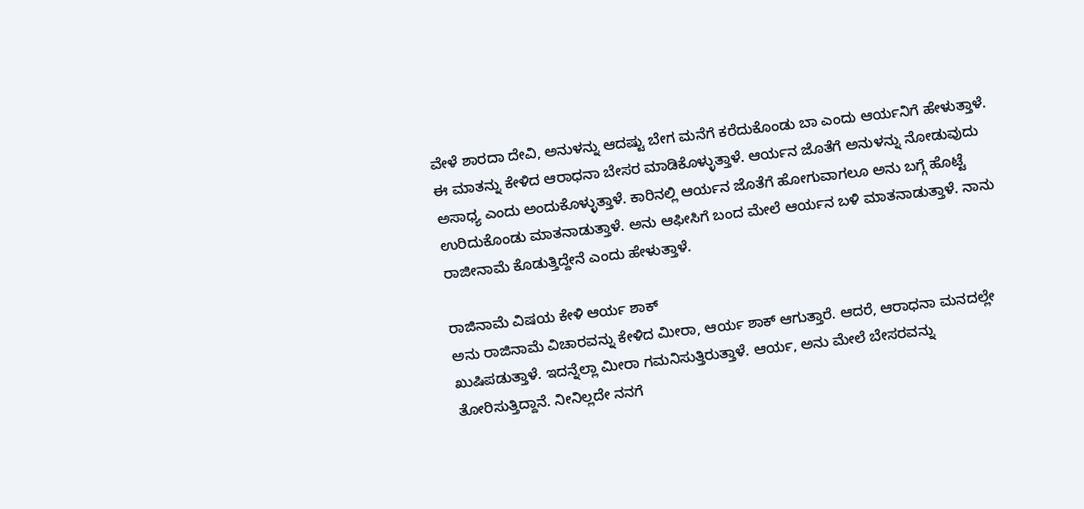ವೇಳೆ ಶಾರದಾ ದೇವಿ, ಅನುಳನ್ನು ಆದಷ್ಟು ಬೇಗ ಮನೆಗೆ ಕರೆದುಕೊಂಡು ಬಾ ಎಂದು ಆರ್ಯನಿಗೆ ಹೇಳುತ್ತಾಳೆ. ಈ ಮಾತನ್ನು ಕೇಳಿದ ಆರಾಧನಾ ಬೇಸರ ಮಾಡಿಕೊಳ್ಳುತ್ತಾಳೆ. ಆರ್ಯನ ಜೊತೆಗೆ ಅನುಳನ್ನು ನೋಡುವುದು ಅಸಾಧ್ಯ ಎಂದು ಅಂದುಕೊಳ್ಳುತ್ತಾಳೆ. ಕಾರಿನಲ್ಲಿ ಆರ್ಯನ ಜೊತೆಗೆ ಹೋಗುವಾಗಲೂ ಅನು ಬಗ್ಗೆ ಹೊಟ್ಟೆ ಉರಿದುಕೊಂಡು ಮಾತನಾಡುತ್ತಾಳೆ. ಅನು ಆಫೀಸಿಗೆ ಬಂದ ಮೇಲೆ ಆರ್ಯನ ಬಳಿ ಮಾತನಾಡುತ್ತಾಳೆ. ನಾನು ರಾಜೀನಾಮೆ ಕೊಡುತ್ತಿದ್ದೇನೆ ಎಂದು ಹೇಳುತ್ತಾಳೆ.

ರಾಜಿನಾಮೆ ವಿಷಯ ಕೇಳಿ ಆರ್ಯ ಶಾಕ್
ಅನು ರಾಜಿನಾಮೆ ವಿಚಾರವನ್ನು ಕೇಳಿದ ಮೀರಾ, ಆರ್ಯ ಶಾಕ್ ಆಗುತ್ತಾರೆ. ಆದರೆ, ಆರಾಧನಾ ಮನದಲ್ಲೇ ಖುಷಿಪಡುತ್ತಾಳೆ. ಇದನ್ನೆಲ್ಲಾ ಮೀರಾ ಗಮನಿಸುತ್ತಿರುತ್ತಾಳೆ. ಆರ್ಯ, ಅನು ಮೇಲೆ ಬೇಸರವನ್ನು ತೋರಿಸುತ್ತಿದ್ದಾನೆ. ನೀನಿಲ್ಲದೇ ನನಗೆ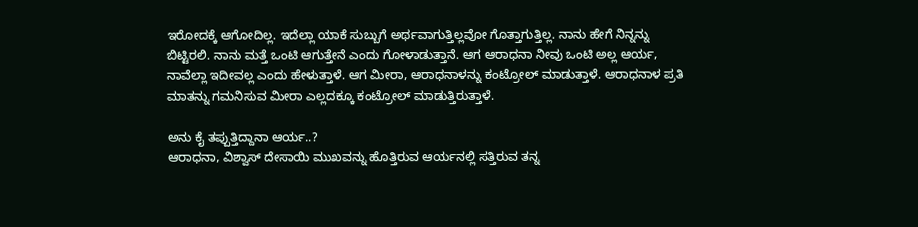ಇರೋದಕ್ಕೆ ಆಗೋದಿಲ್ಲ. ಇದೆಲ್ಲಾ ಯಾಕೆ ಸುಬ್ಬುಗೆ ಅರ್ಥವಾಗುತ್ತಿಲ್ಲವೋ ಗೊತ್ತಾಗುತ್ತಿಲ್ಲ. ನಾನು ಹೇಗೆ ನಿನ್ನನ್ನು ಬಿಟ್ಟಿರಲಿ. ನಾನು ಮತ್ತೆ ಒಂಟಿ ಆಗುತ್ತೇನೆ ಎಂದು ಗೋಳಾಡುತ್ತಾನೆ. ಆಗ ಆರಾಧನಾ ನೀವು ಒಂಟಿ ಅಲ್ಲ ಆರ್ಯ, ನಾವೆಲ್ಲಾ ಇದೀವಲ್ಲ ಎಂದು ಹೇಳುತ್ತಾಳೆ. ಆಗ ಮೀರಾ, ಆರಾಧನಾಳನ್ನು ಕಂಟ್ರೋಲ್ ಮಾಡುತ್ತಾಳೆ. ಆರಾಧನಾಳ ಪ್ರತಿ ಮಾತನ್ನು ಗಮನಿಸುವ ಮೀರಾ ಎಲ್ಲದಕ್ಕೂ ಕಂಟ್ರೋಲ್ ಮಾಡುತ್ತಿರುತ್ತಾಳೆ.

ಅನು ಕೈ ತಪ್ಪುತ್ತಿದ್ದಾನಾ ಆರ್ಯ..?
ಆರಾಧನಾ, ವಿಶ್ವಾಸ್ ದೇಸಾಯಿ ಮುಖವನ್ನು ಹೊತ್ತಿರುವ ಆರ್ಯನಲ್ಲಿ ಸತ್ತಿರುವ ತನ್ನ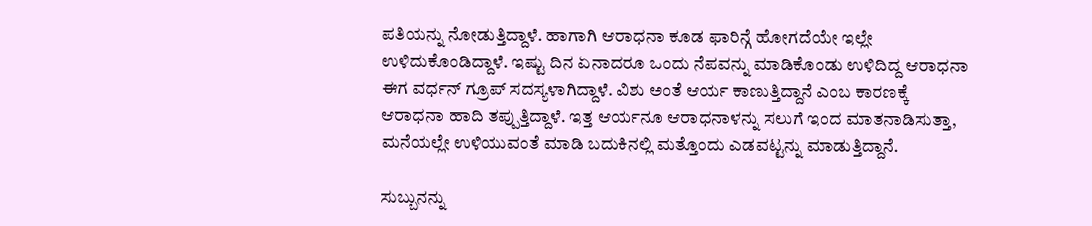ಪತಿಯನ್ನು ನೋಡುತ್ತಿದ್ದಾಳೆ. ಹಾಗಾಗಿ ಆರಾಧನಾ ಕೂಡ ಫಾರಿನ್ಗೆ ಹೋಗದೆಯೇ ಇಲ್ಲೇ ಉಳಿದುಕೊಂಡಿದ್ದಾಳೆ. ಇಷ್ಟು ದಿನ ಏನಾದರೂ ಒಂದು ನೆಪವನ್ನು ಮಾಡಿಕೊಂಡು ಉಳಿದಿದ್ದ ಆರಾಧನಾ ಈಗ ವರ್ಧನ್ ಗ್ರೂಪ್ ಸದಸ್ಯಳಾಗಿದ್ದಾಳೆ. ವಿಶು ಅಂತೆ ಆರ್ಯ ಕಾಣುತ್ತಿದ್ದಾನೆ ಎಂಬ ಕಾರಣಕ್ಕೆ ಆರಾಧನಾ ಹಾದಿ ತಪ್ಪುತ್ತಿದ್ದಾಳೆ. ಇತ್ತ ಆರ್ಯನೂ ಆರಾಧನಾಳನ್ನು ಸಲುಗೆ ಇಂದ ಮಾತನಾಡಿಸುತ್ತಾ, ಮನೆಯಲ್ಲೇ ಉಳಿಯುವಂತೆ ಮಾಡಿ ಬದುಕಿನಲ್ಲಿ ಮತ್ತೊಂದು ಎಡವಟ್ಟನ್ನು ಮಾಡುತ್ತಿದ್ದಾನೆ.

ಸುಬ್ಬುನನ್ನು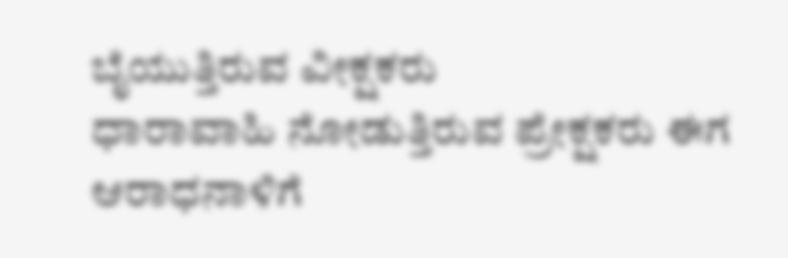ಬೈಯುತ್ತಿರುವ ವೀಕ್ಷಕರು
ಧಾರಾವಾಹಿ ನೋಡುತ್ತಿರುವ ಪ್ರೇಕ್ಷಕರು ಈಗ ಆರಾಧನಾಳಿಗೆ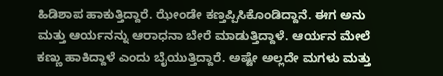ಹಿಡಿಶಾಪ ಹಾಕುತ್ತಿದ್ದಾರೆ. ಝೇಂಡೇ ಕಣ್ತಪ್ಪಿಸಿಕೊಂಡಿದ್ದಾನೆ. ಈಗ ಅನು ಮತ್ತು ಆರ್ಯನನ್ನು ಆರಾಧನಾ ಬೇರೆ ಮಾಡುತ್ತಿದ್ದಾಳೆ. ಆರ್ಯನ ಮೇಲೆ ಕಣ್ಣು ಹಾಕಿದ್ದಾಳೆ ಎಂದು ಬೈಯುತ್ತಿದ್ದಾರೆ. ಅಷ್ಟೇ ಅಲ್ಲದೇ ಮಗಳು ಮತ್ತು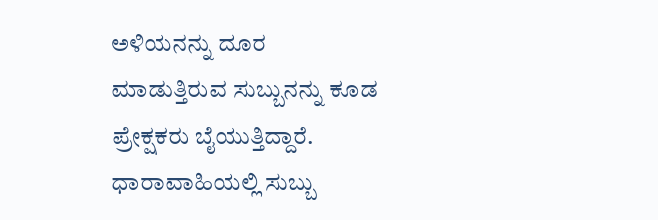ಅಳಿಯನನ್ನು ದೂರ ಮಾಡುತ್ತಿರುವ ಸುಬ್ಬುನನ್ನು ಕೂಡ ಪ್ರೇಕ್ಷಕರು ಬೈಯುತ್ತಿದ್ದಾರೆ. ಧಾರಾವಾಹಿಯಲ್ಲಿ ಸುಬ್ಬು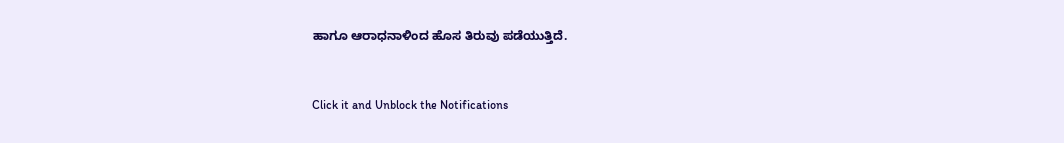ಹಾಗೂ ಆರಾಧನಾಳಿಂದ ಹೊಸ ತಿರುವು ಪಡೆಯುತ್ತಿದೆ.


Click it and Unblock the Notifications